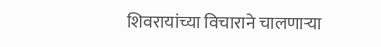शिवरायांच्या विचाराने चालणार्‍या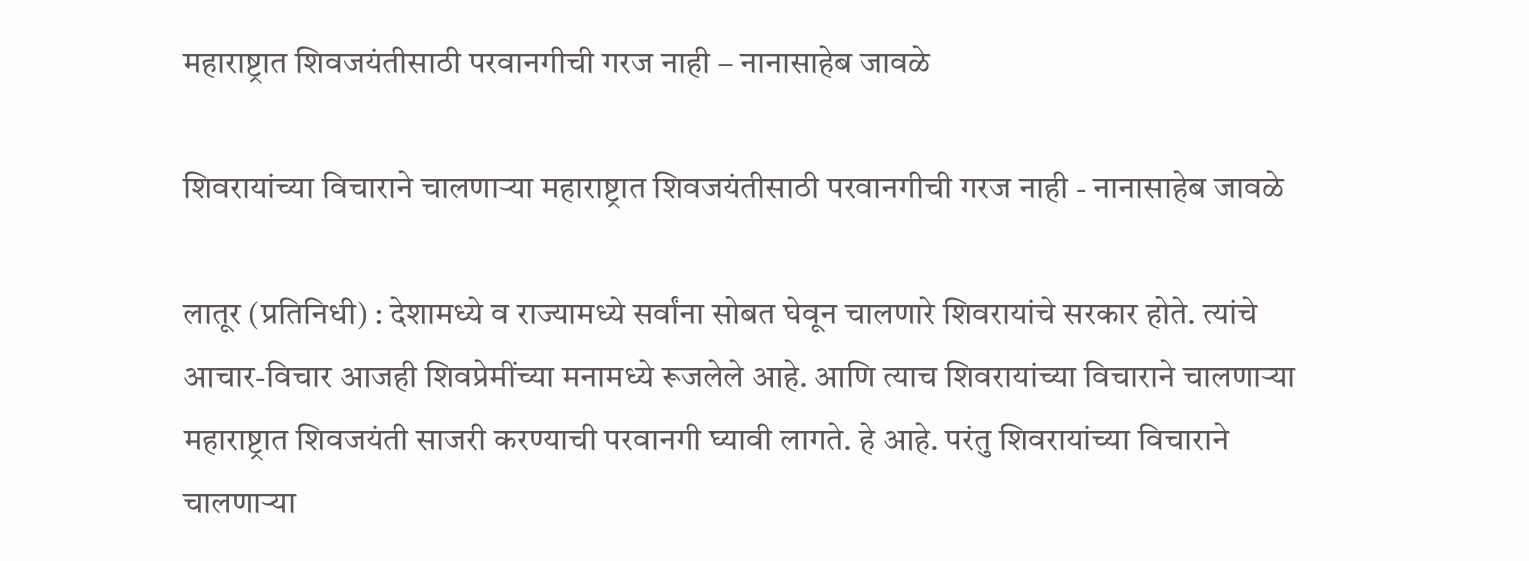महाराष्ट्रात शिवजयंतीसाठी परवानगीची गरज नाही – नानासाहेब जावळे

शिवरायांच्या विचाराने चालणार्‍या महाराष्ट्रात शिवजयंतीसाठी परवानगीची गरज नाही - नानासाहेब जावळे

लातूर (प्रतिनिधी) : देशामध्ये व राज्यामध्ये सर्वांना सोबत घेवून चालणारे शिवरायांचे सरकार होते. त्यांचे आचार-विचार आजही शिवप्रेमींच्या मनामध्ये रूजलेले आहे. आणि त्याच शिवरायांच्या विचाराने चालणार्‍या महाराष्ट्रात शिवजयंती साजरी करण्याची परवानगी घ्यावी लागते. हे आहे. परंतु शिवरायांच्या विचाराने चालणार्‍या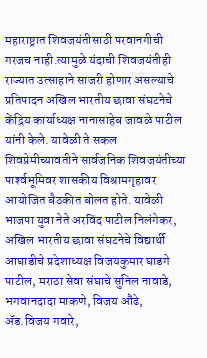महाराष्ट्रात शिवजयंतीसाठी परवानगीची गरजच नाही.त्यामुळे यंदाची शिवजयंतीही राज्यात उत्साहाने साजरी होणार असल्याचे प्रतिपादन अखिल भारतीय छावा संघटनेचे केंद्रिय कार्याध्यक्ष नानासाहेब जावळे पाटील यांनी केले. यावेळी ते सकल शिवप्रेमीच्यावतीने सार्वजनिक शिवजयंतीच्या पार्श्‍वभूमिवर शासकीय विश्रामगृहावर आयोजित बैठकीत बोलत होते. यावेळी भाजपा युवा नेते अरविंद पाटील निलंगेकर, अखिल भारतीय छावा संघटनेचे विद्यार्थी आघाडीचे प्रदेशाध्यक्ष विजयकुमार घाडगे पाटील, मराठा सेवा संघाचे सुनिल नावाडे, भगवानदादा माकणे, विजय औंढे, अ‍ॅड.विजय गवारे,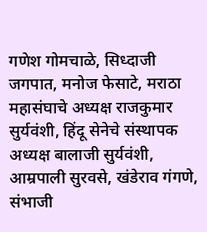गणेश गोमचाळे, सिध्दाजी जगपात, मनोज फेसाटे, मराठा महासंघाचे अध्यक्ष राजकुमार सुर्यवंशी, हिंदू सेनेचे संस्थापक अध्यक्ष बालाजी सुर्यवंशी, आम्रपाली सुरवसे, खंडेराव गंगणे, संभाजी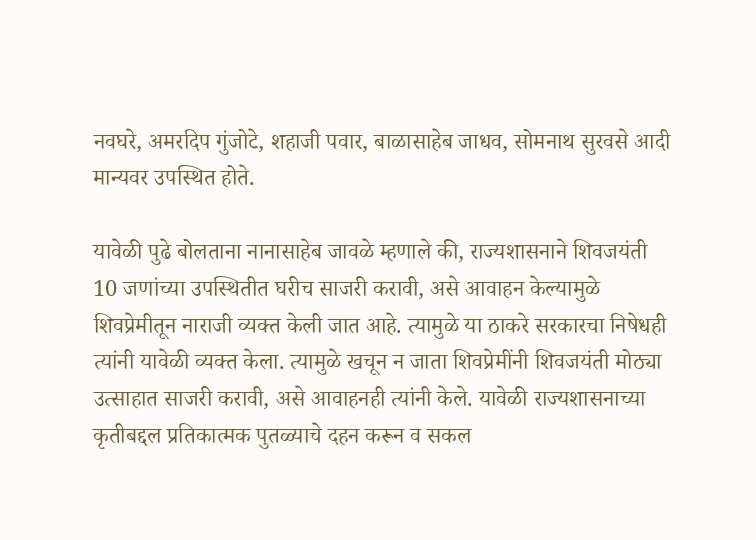नवघरे, अमरदिप गुंजोटे, शहाजी पवार, बाळासाहेब जाधव, सोमनाथ सुरवसे आदी मान्यवर उपस्थित होते.

यावेळी पुढे बोलताना नानासाहेब जावळे म्हणाले की, राज्यशासनाने शिवजयंती 10 जणांच्या उपस्थितीत घरीच साजरी करावी, असे आवाहन केल्यामुळे शिवप्रेमीतून नाराजी व्यक्‍त केली जात आहे. त्यामुळे या ठाकरे सरकारचा निषेधही त्यांनी यावेळी व्यक्‍त केला. त्यामुळे खचून न जाता शिवप्रेमींनी शिवजयंती मोठ्या उत्साहात साजरी करावी, असे आवाहनही त्यांनी केले. यावेळी राज्यशासनाच्या कृतीबद्दल प्रतिकात्मक पुतळ्याचे दहन करून व सकल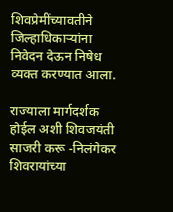शिवप्रेमींच्यावतीने जिल्हाधिकार्‍यांना निवेदन देऊन निषेध व्यक्‍त करण्यात आला.

राज्याला मार्गदर्शक होईल अशी शिवजयंती साजरी करू -निलंगेकर
शिवरायांच्या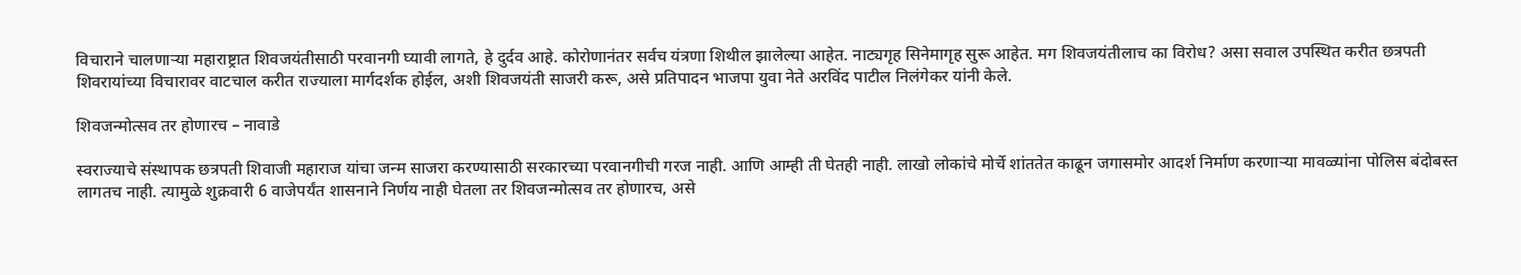विचाराने चालणार्‍या महाराष्ट्रात शिवजयंतीसाठी परवानगी घ्यावी लागते, हे दुर्दव आहे. कोरोणानंतर सर्वच यंत्रणा शिथील झालेल्या आहेत. नाट्यगृह सिनेमागृह सुरू आहेत. मग शिवजयंतीलाच का विरोध? असा सवाल उपस्थित करीत छत्रपती शिवरायांच्या विचारावर वाटचाल करीत राज्याला मार्गदर्शक होईल, अशी शिवजयंती साजरी करू, असे प्रतिपादन भाजपा युवा नेते अरविंद पाटील निलंगेकर यांनी केले.

शिवजन्मोत्सव तर होणारच – नावाडे

स्वराज्याचे संस्थापक छत्रपती शिवाजी महाराज यांचा जन्म साजरा करण्यासाठी सरकारच्या परवानगीची गरज नाही. आणि आम्ही ती घेतही नाही. लाखो लोकांचे मोर्चे शांततेत काढून जगासमोर आदर्श निर्माण करणार्‍या मावळ्यांना पोलिस बंदोबस्त लागतच नाही. त्यामुळे शुक्रवारी 6 वाजेपर्यंत शासनाने निर्णय नाही घेतला तर शिवजन्मोत्सव तर होणारच, असे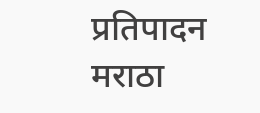प्रतिपादन मराठा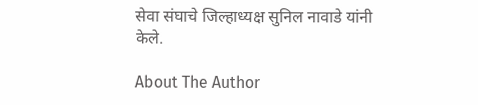सेवा संघाचे जिल्हाध्यक्ष सुनिल नावाडे यांनी केले.

About The Author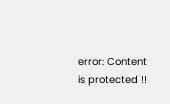error: Content is protected !!